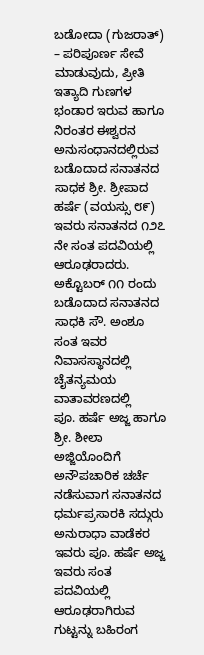ಬಡೋದಾ (ಗುಜರಾತ್) – ಪರಿಪೂರ್ಣ ಸೇವೆ ಮಾಡುವುದು, ಪ್ರೀತಿ ಇತ್ಯಾದಿ ಗುಣಗಳ ಭಂಡಾರ ಇರುವ ಹಾಗೂ ನಿರಂತರ ಈಶ್ವರನ ಅನುಸಂಧಾನದಲ್ಲಿರುವ ಬಡೊದಾದ ಸನಾತನದ ಸಾಧಕ ಶ್ರೀ. ಶ್ರೀಪಾದ ಹರ್ಷೆ (ವಯಸ್ಸು ೮೯) ಇವರು ಸನಾತನದ ೧೨೭ ನೇ ಸಂತ ಪದವಿಯಲ್ಲಿ ಆರೂಢರಾದರು. ಅಕ್ಟೊಬರ್ ೧೧ ರಂದು ಬಡೊದಾದ ಸನಾತನದ ಸಾಧಕಿ ಸೌ. ಅಂಶೂ ಸಂತ ಇವರ ನಿವಾಸಸ್ಥಾನದಲ್ಲಿ ಚೈತನ್ಯಮಯ ವಾತಾವರಣದಲ್ಲಿ
ಪೂ. ಹರ್ಷೆ ಅಜ್ಜ ಹಾಗೂ ಶ್ರೀ. ಶೀಲಾ ಅಜ್ಜಿಯೊಂದಿಗೆ ಅನೌಪಚಾರಿಕ ಚರ್ಚೆ ನಡೆಸುವಾಗ ಸನಾತನದ ಧರ್ಮಪ್ರಸಾರಕಿ ಸದ್ಗುರು ಅನುರಾಧಾ ವಾಡೆಕರ ಇವರು ಪೂ. ಹರ್ಷೆ ಅಜ್ಜ ಇವರು ಸಂತ ಪದವಿಯಲ್ಲಿ ಆರೂಢರಾಗಿರುವ ಗುಟ್ಟನ್ನು ಬಹಿರಂಗ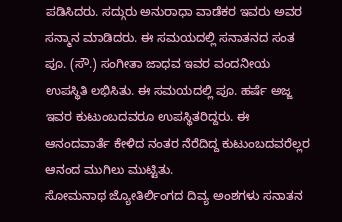ಪಡಿಸಿದರು. ಸದ್ಗುರು ಅನುರಾಧಾ ವಾಡೆಕರ ಇವರು ಅವರ ಸನ್ಮಾನ ಮಾಡಿದರು. ಈ ಸಮಯದಲ್ಲಿ ಸನಾತನದ ಸಂತ ಪೂ. (ಸೌ.) ಸಂಗೀತಾ ಜಾಧವ ಇವರ ವಂದನೀಯ ಉಪಸ್ಥಿತಿ ಲಭಿಸಿತು. ಈ ಸಮಯದಲ್ಲಿ ಪೂ. ಹರ್ಷೆ ಅಜ್ಜ ಇವರ ಕುಟುಂಬದವರೂ ಉಪಸ್ಥಿತರಿದ್ದರು. ಈ ಆನಂದವಾರ್ತೆ ಕೇಳಿದ ನಂತರ ನೆರೆದಿದ್ದ ಕುಟುಂಬದವರೆಲ್ಲರ ಆನಂದ ಮುಗಿಲು ಮುಟ್ಟಿತು.
ಸೋಮನಾಥ ಜ್ಯೋತಿರ್ಲಿಂಗದ ದಿವ್ಯ ಅಂಶಗಳು ಸನಾತನ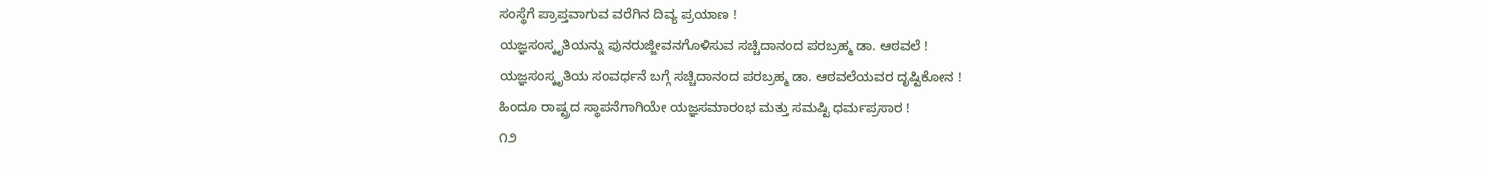ಸಂಸ್ಥೆಗೆ ಪ್ರಾಪ್ತವಾಗುವ ವರೆಗಿನ ದಿವ್ಯ ಪ್ರಯಾಣ !
ಯಜ್ಞಸಂಸ್ಕೃತಿಯನ್ನು ಪುನರುಜ್ಜೀವನಗೊಳಿಸುವ ಸಚ್ಚಿದಾನಂದ ಪರಬ್ರಹ್ಮ ಡಾ. ಆಠವಲೆ !
ಯಜ್ಞಸಂಸ್ಕೃತಿಯ ಸಂವರ್ಧನೆ ಬಗ್ಗೆ ಸಚ್ಚಿದಾನಂದ ಪರಬ್ರಹ್ಮ ಡಾ. ಆಠವಲೆಯವರ ದೃಷ್ಟಿಕೋನ !
ಹಿಂದೂ ರಾಷ್ಟ್ರದ ಸ್ಥಾಪನೆಗಾಗಿಯೇ ಯಜ್ಞಸಮಾರಂಭ ಮತ್ತು ಸಮಷ್ಟಿ ಧರ್ಮಪ್ರಸಾರ !
೧೨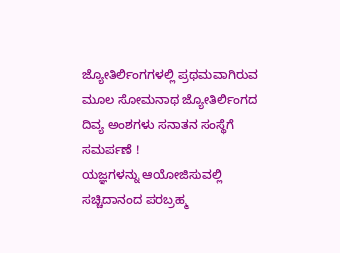ಜ್ಯೋತಿರ್ಲಿಂಗಗಳಲ್ಲಿ ಪ್ರಥಮವಾಗಿರುವ ಮೂಲ ಸೋಮನಾಥ ಜ್ಯೋತಿರ್ಲಿಂಗದ ದಿವ್ಯ ಅಂಶಗಳು ಸನಾತನ ಸಂಸ್ಥೆಗೆ ಸಮರ್ಪಣೆ !
ಯಜ್ಞಗಳನ್ನು ಆಯೋಜಿಸುವಲ್ಲಿ ಸಚ್ಚಿದಾನಂದ ಪರಬ್ರಹ್ಮ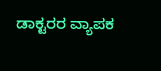ಡಾಕ್ಟರರ ವ್ಯಾಪಕ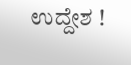ಉದ್ದೇಶ !